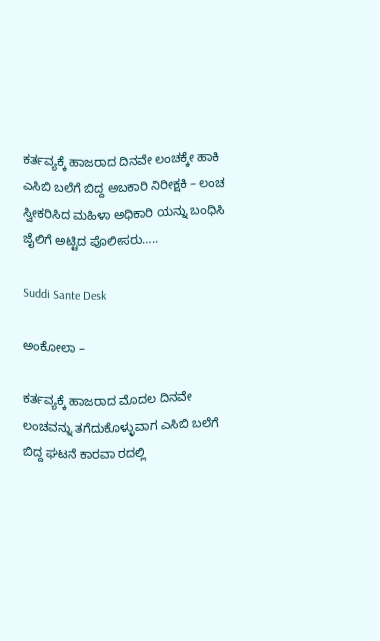ಕರ್ತವ್ಯಕ್ಕೆ ಹಾಜರಾದ ದಿನವೇ ಲಂಚಕ್ಕೇ ಹಾಕಿ ಎಸಿಬಿ ಬಲೆಗೆ ಬಿದ್ದ ಅಬಕಾರಿ ನಿರೀಕ್ಷಕಿ – ಲಂಚ ಸ್ವೀಕರಿಸಿದ ಮಹಿಳಾ ಅಧಿಕಾರಿ ಯನ್ನು ಬಂಧಿಸಿ ಜೈಲಿಗೆ ಅಟ್ಟಿದ ಪೊಲೀಸರು…..

Suddi Sante Desk

ಅಂಕೋಲಾ –

ಕರ್ತವ್ಯಕ್ಕೆ ಹಾಜರಾದ ಮೊದಲ ದಿನವೇ ಲಂಚವನ್ನು ತಗೆದುಕೊಳ್ಳುವಾಗ ಎಸಿಬಿ ಬಲೆಗೆ ಬಿದ್ದ ಘಟನೆ ಕಾರವಾ ರದಲ್ಲಿ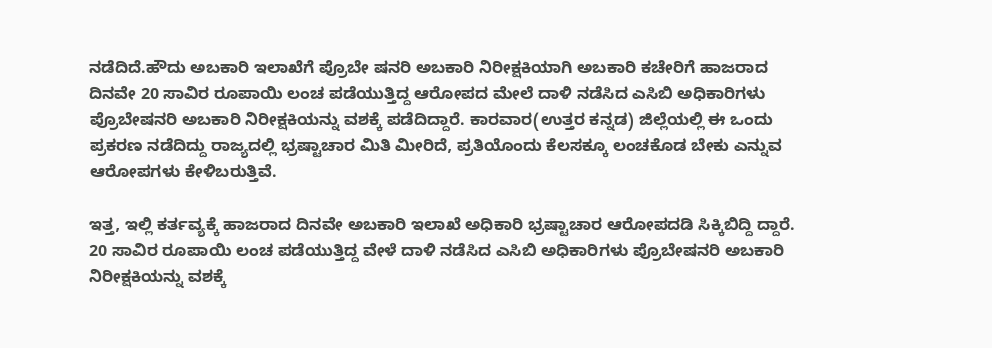ನಡೆದಿದೆ.ಹೌದು ಅಬಕಾರಿ ಇಲಾಖೆಗೆ ಪ್ರೊಬೇ ಷನರಿ ಅಬಕಾರಿ ನಿರೀಕ್ಷಕಿ‌ಯಾಗಿ ಅಬಕಾರಿ ಕಚೇರಿಗೆ ಹಾಜರಾದ ದಿನವೇ 20 ಸಾವಿರ ರೂಪಾಯಿ ಲಂಚ ಪಡೆಯುತ್ತಿದ್ದ ಆರೋಪದ ಮೇಲೆ ದಾಳಿ ನಡೆಸಿದ ಎಸಿಬಿ ಅಧಿಕಾರಿಗಳು ಪ್ರೊಬೇಷನರಿ ಅಬಕಾರಿ ನಿರೀಕ್ಷಕಿಯನ್ನು ವಶಕ್ಕೆ ಪಡೆದಿದ್ದಾರೆ. ಕಾರವಾರ(ಉತ್ತರ ಕನ್ನಡ) ಜಿಲ್ಲೆಯಲ್ಲಿ ಈ ಒಂದು ಪ್ರಕರಣ ನಡೆದಿದ್ದು ರಾಜ್ಯದಲ್ಲಿ ಭ್ರಷ್ಟಾಚಾರ ಮಿತಿ ಮೀರಿದೆ, ಪ್ರತಿಯೊಂದು ಕೆಲಸಕ್ಕೂ ಲಂಚಕೊಡ ಬೇಕು ಎನ್ನುವ ಆರೋಪಗಳು ಕೇಳಿಬರುತ್ತಿವೆ.

ಇತ್ತ, ಇಲ್ಲಿ ಕರ್ತವ್ಯಕ್ಕೆ ಹಾಜರಾದ ದಿನವೇ ಅಬಕಾರಿ ಇಲಾಖೆ ಅಧಿಕಾರಿ ಭ್ರಷ್ಟಾಚಾರ ಆರೋಪದಡಿ ಸಿಕ್ಕಿಬಿದ್ದಿ ದ್ದಾರೆ. 20 ಸಾವಿರ ರೂಪಾಯಿ ಲಂಚ ಪಡೆಯುತ್ತಿದ್ದ ವೇಳೆ ದಾಳಿ ನಡೆಸಿದ ಎಸಿಬಿ ಅಧಿಕಾರಿಗಳು ಪ್ರೊಬೇಷನರಿ ಅಬಕಾರಿ ನಿರೀಕ್ಷಕಿಯನ್ನು ವಶಕ್ಕೆ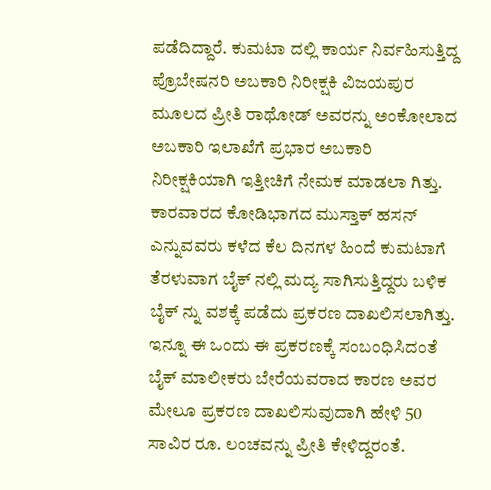ಪಡೆದಿದ್ದಾರೆ. ಕುಮಟಾ ದಲ್ಲಿ ಕಾರ್ಯ ನಿರ್ವಹಿಸುತ್ತಿದ್ದ ಪ್ರೊಬೇಷನರಿ ಅಬಕಾರಿ ನಿರೀಕ್ಷಕಿ ವಿಜಯಪುರ ಮೂಲದ ಪ್ರೀತಿ ರಾಥೋಡ್ ಅವರನ್ನು ಅಂಕೋಲಾದ ಅಬಕಾರಿ ಇಲಾಖೆಗೆ ಪ್ರಭಾರ ಅಬಕಾರಿ ನಿರೀಕ್ಷಕಿಯಾಗಿ ಇತ್ತೀಚಿಗೆ ನೇಮಕ ಮಾಡಲಾ ಗಿತ್ತು. ಕಾರವಾರದ ಕೋಡಿಭಾಗದ ಮುಸ್ತಾಕ್ ಹಸನ್ ಎನ್ನುವವರು‌ ಕಳೆದ‌ ಕೆಲ ದಿನಗಳ‌ ಹಿಂದೆ‌ ಕುಮಟಾಗೆ ತೆರಳುವಾಗ ಬೈಕ್ ನಲ್ಲಿ ಮದ್ಯ ಸಾಗಿಸುತ್ತಿದ್ದರು ಬಳಿಕ ಬೈಕ್ ನ್ನು ವಶಕ್ಕೆ ಪಡೆದು ಪ್ರಕರಣ ದಾಖಲಿಸಲಾಗಿತ್ತು. ಇನ್ನೂ ಈ ಒಂದು ಈ ಪ್ರಕರಣಕ್ಕೆ ಸಂಬಂಧಿಸಿದಂತೆ ಬೈಕ್ ಮಾಲೀಕರು ಬೇರೆಯವರಾದ ಕಾರಣ ಅವರ ಮೇಲೂ ಪ್ರಕರಣ ದಾಖಲಿಸುವುದಾಗಿ ಹೇಳಿ 50 ಸಾವಿರ ರೂ. ಲಂಚವನ್ನು ಪ್ರೀತಿ ಕೇಳಿದ್ದರಂತೆ.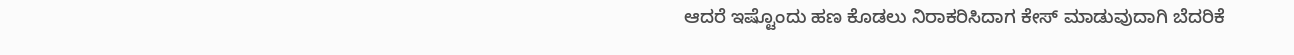ಆದರೆ ಇಷ್ಟೊಂದು ಹಣ ಕೊಡಲು ನಿರಾಕರಿಸಿದಾಗ ಕೇಸ್ ಮಾಡುವುದಾಗಿ ಬೆದರಿಕೆ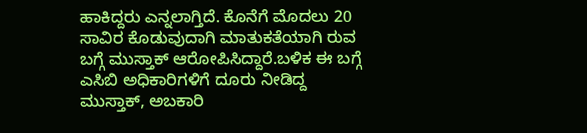ಹಾಕಿದ್ದರು ಎನ್ನಲಾಗ್ತಿದೆ. ಕೊನೆಗೆ ಮೊದಲು 20 ಸಾವಿರ ಕೊಡುವುದಾಗಿ ಮಾತುಕತೆಯಾಗಿ ರುವ ಬಗ್ಗೆ ಮುಸ್ತಾಕ್ ಆರೋಪಿಸಿದ್ದಾರೆ.ಬಳಿಕ ಈ ಬಗ್ಗೆ ಎಸಿಬಿ ಅಧಿಕಾರಿಗಳಿಗೆ ದೂರು ನೀಡಿದ್ದ ಮುಸ್ತಾಕ್, ಅಬಕಾರಿ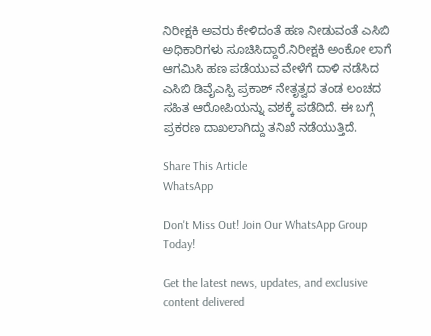ನಿರೀಕ್ಷಕಿ ಅವರು ಕೇಳಿದಂತೆ ಹಣ ನೀಡುವಂತೆ ಎಸಿಬಿ ಅಧಿಕಾರಿಗಳು ಸೂಚಿಸಿದ್ದಾರೆ.ನಿರೀಕ್ಷಕಿ ಅಂಕೋ ಲಾಗೆ ಆಗಮಿಸಿ ಹಣ ಪಡೆಯುವ ವೇಳೆಗೆ ದಾಳಿ ನಡೆಸಿದ ಎಸಿಬಿ ಡಿವೈಎಸ್ಪಿ ಪ್ರಕಾಶ್ ನೇತೃತ್ವದ ತಂಡ ಲಂಚದ ಸಹಿತ ಆರೋಪಿಯನ್ನು ವಶಕ್ಕೆ ಪಡೆದಿದೆ. ಈ ಬಗ್ಗೆ ಪ್ರಕರಣ ದಾಖಲಾಗಿದ್ದು ತನಿಖೆ ನಡೆಯುತ್ತಿದೆ.

Share This Article
WhatsApp

Don't Miss Out! Join Our WhatsApp Group Today!

Get the latest news, updates, and exclusive content delivered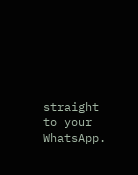straight to your WhatsApp.